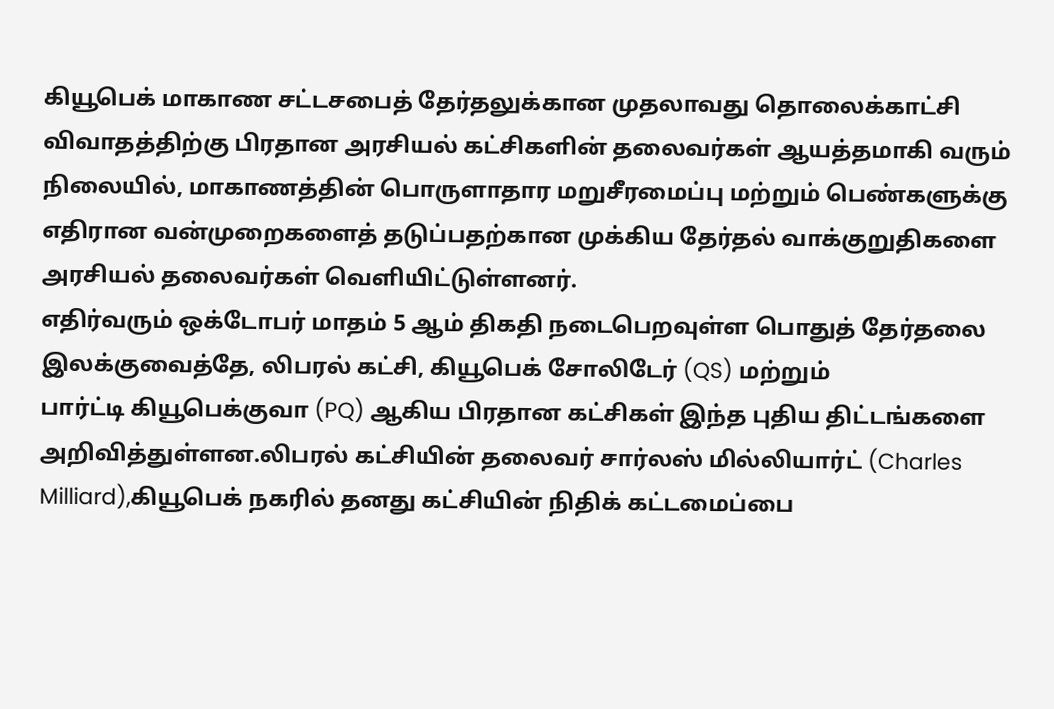கியூபெக் மாகாண சட்டசபைத் தேர்தலுக்கான முதலாவது தொலைக்காட்சி விவாதத்திற்கு பிரதான அரசியல் கட்சிகளின் தலைவர்கள் ஆயத்தமாகி வரும் நிலையில், மாகாணத்தின் பொருளாதார மறுசீரமைப்பு மற்றும் பெண்களுக்கு எதிரான வன்முறைகளைத் தடுப்பதற்கான முக்கிய தேர்தல் வாக்குறுதிகளை அரசியல் தலைவர்கள் வெளியிட்டுள்ளனர்.
எதிர்வரும் ஒக்டோபர் மாதம் 5 ஆம் திகதி நடைபெறவுள்ள பொதுத் தேர்தலை இலக்குவைத்தே, லிபரல் கட்சி, கியூபெக் சோலிடேர் (QS) மற்றும்
பார்ட்டி கியூபெக்குவா (PQ) ஆகிய பிரதான கட்சிகள் இந்த புதிய திட்டங்களை அறிவித்துள்ளன.லிபரல் கட்சியின் தலைவர் சார்லஸ் மில்லியார்ட் (Charles Milliard),கியூபெக் நகரில் தனது கட்சியின் நிதிக் கட்டமைப்பை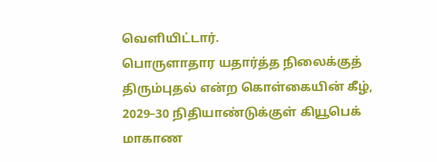வெளியிட்டார்.
பொருளாதார யதார்த்த நிலைக்குத் திரும்புதல் என்ற கொள்கையின் கீழ், 2029–30 நிதியாண்டுக்குள் கியூபெக் மாகாண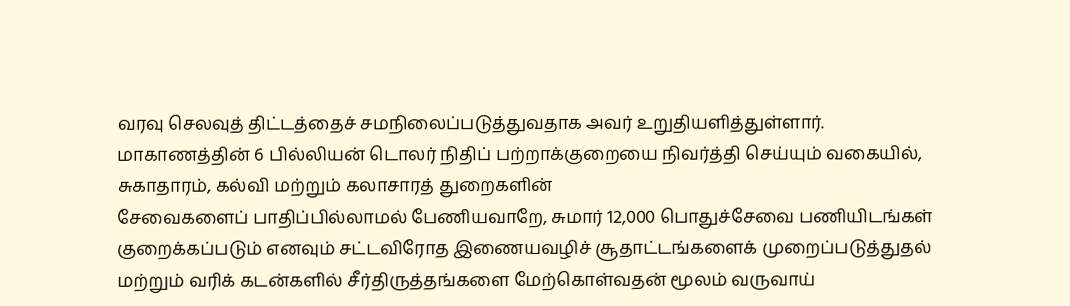வரவு செலவுத் திட்டத்தைச் சமநிலைப்படுத்துவதாக அவர் உறுதியளித்துள்ளார்.
மாகாணத்தின் 6 பில்லியன் டொலர் நிதிப் பற்றாக்குறையை நிவர்த்தி செய்யும் வகையில், சுகாதாரம், கல்வி மற்றும் கலாசாரத் துறைகளின்
சேவைகளைப் பாதிப்பில்லாமல் பேணியவாறே, சுமார் 12,000 பொதுச்சேவை பணியிடங்கள் குறைக்கப்படும் எனவும் சட்டவிரோத இணையவழிச் சூதாட்டங்களைக் முறைப்படுத்துதல் மற்றும் வரிக் கடன்களில் சீர்திருத்தங்களை மேற்கொள்வதன் மூலம் வருவாய்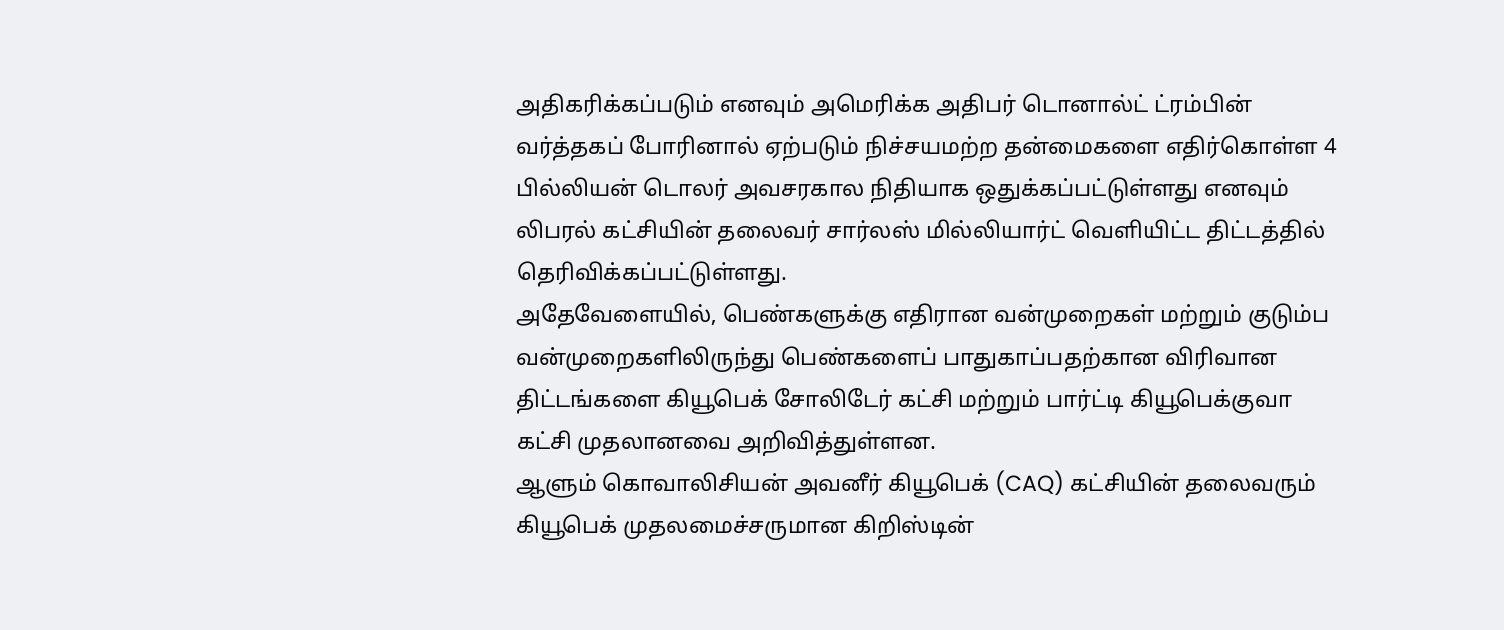அதிகரிக்கப்படும் எனவும் அமெரிக்க அதிபர் டொனால்ட் ட்ரம்பின் வர்த்தகப் போரினால் ஏற்படும் நிச்சயமற்ற தன்மைகளை எதிர்கொள்ள 4
பில்லியன் டொலர் அவசரகால நிதியாக ஒதுக்கப்பட்டுள்ளது எனவும் லிபரல் கட்சியின் தலைவர் சார்லஸ் மில்லியார்ட் வெளியிட்ட திட்டத்தில்
தெரிவிக்கப்பட்டுள்ளது.
அதேவேளையில், பெண்களுக்கு எதிரான வன்முறைகள் மற்றும் குடும்ப வன்முறைகளிலிருந்து பெண்களைப் பாதுகாப்பதற்கான விரிவான
திட்டங்களை கியூபெக் சோலிடேர் கட்சி மற்றும் பார்ட்டி கியூபெக்குவா கட்சி முதலானவை அறிவித்துள்ளன.
ஆளும் கொவாலிசியன் அவனீர் கியூபெக் (CAQ) கட்சியின் தலைவரும் கியூபெக் முதலமைச்சருமான கிறிஸ்டின்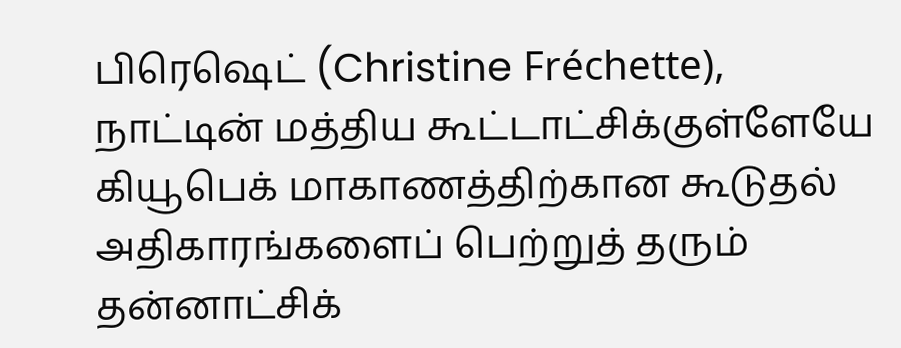பிரெஷெட் (Christine Fréchette),
நாட்டின் மத்திய கூட்டாட்சிக்குள்ளேயே கியூபெக் மாகாணத்திற்கான கூடுதல் அதிகாரங்களைப் பெற்றுத் தரும் தன்னாட்சிக்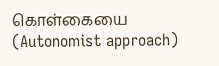கொள்கையை
(Autonomist approach)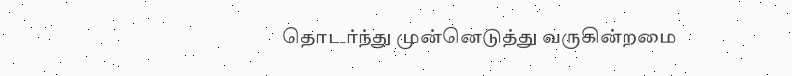தொடர்ந்து முன்னெடுத்து வருகின்றமை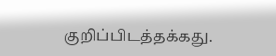குறிப்பிடத்தக்கது.